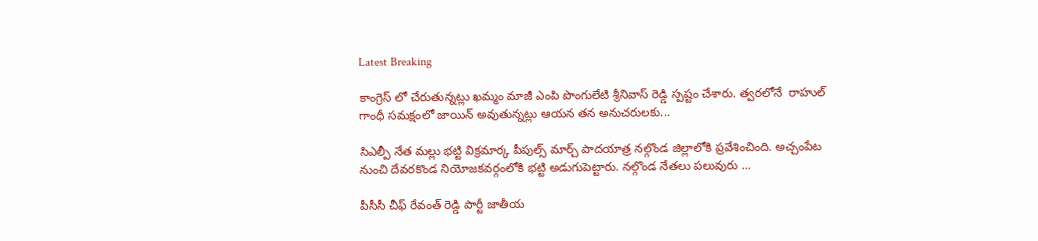Latest Breaking

కాంగ్రెస్ లో చేరుతున్నట్లు ఖమ్మం మాజీ ఎంపి పొంగులేటి శ్రీనివాస్ రెడ్డి స్పష్టం చేశారు. త్వరలోనే  రాహుల్ గాంధీ సమక్షంలో జాయిన్ అవుతున్నట్లు ఆయన తన అనుచరులకు...

సిఎల్పీ నేత మల్లు భట్టి విక్రమార్క పీపుల్స్ మార్చ్ పాదయాత్ర నల్గొండ జిల్లాలోకి ప్రవేశించింది. అచ్చంపేట నుంచి దేవరకొండ నియోజకవర్గంలోకి భట్టి అడుగుపెట్టారు. నల్గొండ నేతలు పలువురు ...

పీసీసీ చీఫ్ రేవంత్ రెడ్డి పార్టీ జాతీయ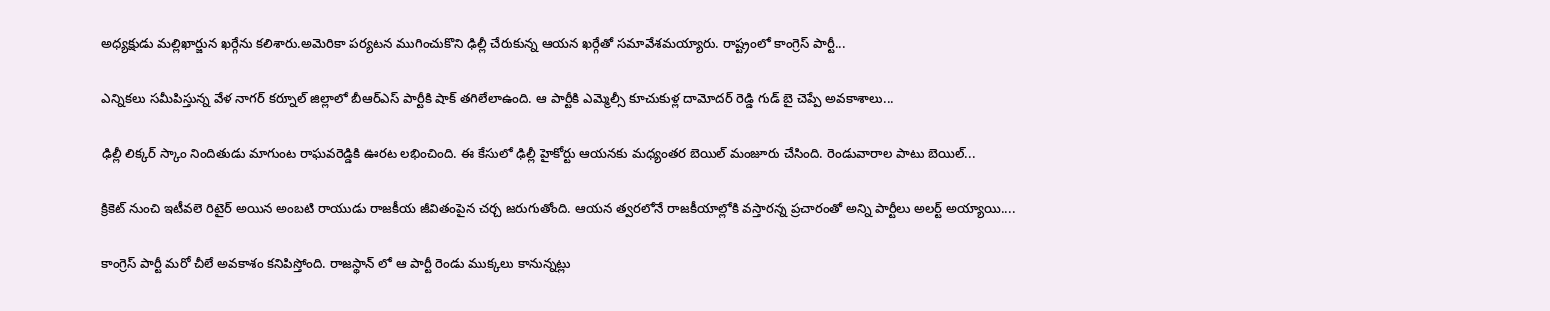అధ్యక్షుడు మల్లిఖార్జున ఖర్గేను కలిశారు.అమెరికా పర్యటన ముగించుకొని ఢిల్లీ చేరుకున్న ఆయన ఖర్గేతో సమావేశమయ్యారు. రాష్ట్రంలో కాంగ్రెస్ పార్టీ...

ఎన్నికలు సమీపిస్తున్న వేళ నాగర్ కర్నూల్ జిల్లాలో బీఆర్ఎస్ పార్టీకి షాక్ తగిలేలాఉంది. ఆ పార్టీకి ఎమ్మెల్సీ కూచుకుళ్ల దామోదర్ రెడ్డి గుడ్ బై చెప్పే అవకాశాలు...

ఢిల్లీ లిక్కర్ స్కాం నిందితుడు మాగుంట రాఘవరెడ్డికి ఊరట లభించింది. ఈ కేసులో ఢిల్లీ హైకోర్టు ఆయనకు మధ్యంతర బెయిల్ మంజూరు చేసింది. రెండువారాల పాటు బెయిల్...

క్రికెట్ నుంచి ఇటీవలె రిటైర్ అయిన అంబటి రాయుడు రాజకీయ జీవితంపైన చర్చ జరుగుతోంది. ఆయన త్వరలోనే రాజకీయాల్లోకి వస్తారన్న ప్రచారంతో అన్ని పార్టీలు అలర్ట్ అయ్యాయి....

కాంగ్రెస్ పార్టీ మరో చీలే అవకాశం కనిపిస్తోంది. రాజస్థాన్ లో ఆ పార్టీ రెండు ముక్కలు కానున్నట్లు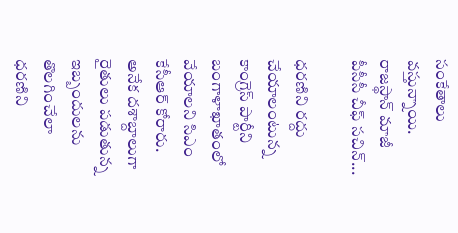సంకేతాలు వస్తున్నాయి. రాజస్థాన్ మాజీ పీసీసీ చీఫ్ సచిన్...

ధరణిని రద్దు చేయాలంటున్న కాంగ్రెస్ పార్టీని బంగాళాఖాతంలో వేయాలని సిఎం కేసీఆర్ కోరారు. అనేక దశాబ్దాలుగా రైతులు పడుతున్న ఇబ్బందులను తొలగించేలా ధరణిని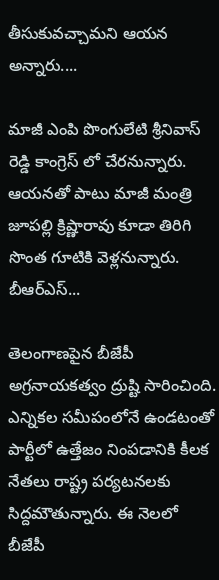తీసుకువచ్చామని ఆయన అన్నారు....

మాజీ ఎంపి పొంగులేటి శ్రీనివాస్ రెడ్డి కాంగ్రెస్ లో చేరనున్నారు. ఆయనతో పాటు మాజీ మంత్రి జూపల్లి క్రిష్ణారావు కూడా తిరిగి సొంత గూటికి వెళ్లనున్నారు. బీఆర్ఎస్...

తెలంగాణపైన బీజేపీ అగ్రనాయకత్వం ద్రుష్టి సారించింది. ఎన్నికల సమీపంలోనే ఉండటంతో పార్టీలో ఉత్తేజం నింపడానికి కీలక నేతలు రాష్ట్ర పర్యటనలకు సిద్దమౌతున్నారు. ఈ నెలలో బీజేపీ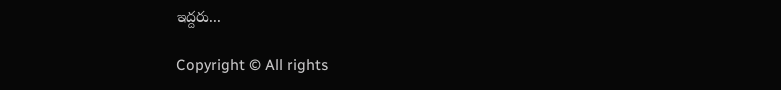ఇద్దరు...

Copyright © All rights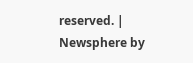reserved. | Newsphere by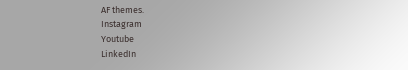AF themes.
Instagram
Youtube
LinkedIn